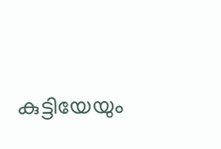കുട്ടിയേയും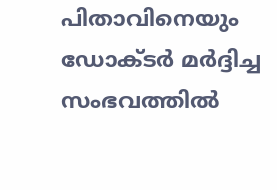പിതാവിനെയും ഡോക്ടർ മർദ്ദിച്ച സംഭവത്തിൽ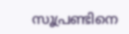സൂപ്രണ്ടിനെ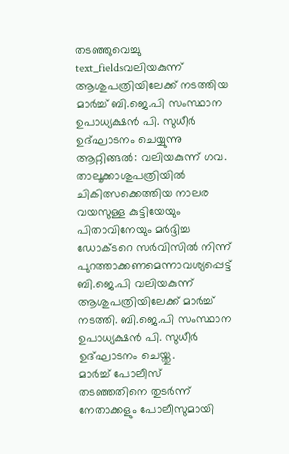തടഞ്ഞുവെച്ചു
text_fieldsവലിയകുന്ന് ആശുപത്രിയിലേക്ക് നടത്തിയ മാർച്ച് ബി.ജെ.പി സംസ്ഥാന ഉപാധ്യക്ഷൻ പി. സുധീർ ഉദ്ഘാടനം ചെയ്യുന്നു
ആറ്റിങ്ങൽ: വലിയകുന്ന് ഗവ. താലൂക്കാശുപത്രിയിൽ ചികിത്സക്കെത്തിയ നാലര വയസുള്ള കുട്ടിയേയും പിതാവിനേയും മർദ്ദിച്ച ഡോക്ടറെ സർവിസിൽ നിന്ന് പുറത്താക്കണമെന്നാവശ്യപ്പെട്ട് ബി.ജെ.പി വലിയകുന്ന് ആശുപത്രിയിലേക്ക് മാർച്ച് നടത്തി. ബി.ജെ.പി സംസ്ഥാന ഉപാധ്യക്ഷൻ പി. സുധീർ ഉദ്ഘാടനം ചെയ്തു.
മാർച്ച് പോലീസ് തടഞ്ഞതിനെ തുടർന്ന് നേതാക്കളും പോലീസുമായി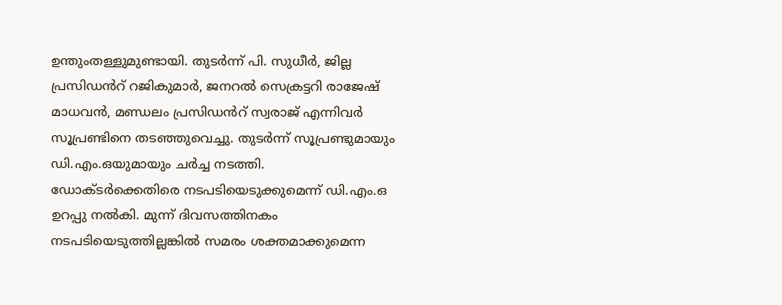ഉന്തുംതള്ളുമുണ്ടായി. തുടർന്ന് പി. സുധീർ, ജില്ല പ്രസിഡൻറ് റജികുമാർ, ജനറൽ സെക്രട്ടറി രാജേഷ് മാധവൻ, മണ്ഡലം പ്രസിഡൻറ് സ്വരാജ് എന്നിവർ സൂപ്രണ്ടിനെ തടഞ്ഞുവെച്ചു. തുടർന്ന് സൂപ്രണ്ടുമായും ഡി.എം.ഒയുമായും ചർച്ച നടത്തി.
ഡോക്ടർക്കെതിരെ നടപടിയെടുക്കുമെന്ന് ഡി.എം.ഒ ഉറപ്പു നൽകി. മുന്ന് ദിവസത്തിനകം നടപടിയെടുത്തില്ലങ്കിൽ സമരം ശക്തമാക്കുമെന്ന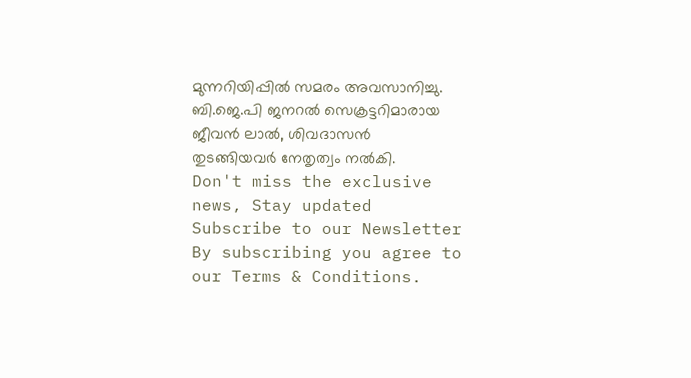മുന്നറിയിപ്പിൽ സമരം അവസാനിച്ചു. ബി.ജെ.പി ജനറൽ സെക്രട്ടറിമാരായ ജീവൻ ലാൽ, ശിവദാസൻ തുടങ്ങിയവർ നേതൃത്വം നൽകി.
Don't miss the exclusive news, Stay updated
Subscribe to our Newsletter
By subscribing you agree to our Terms & Conditions.